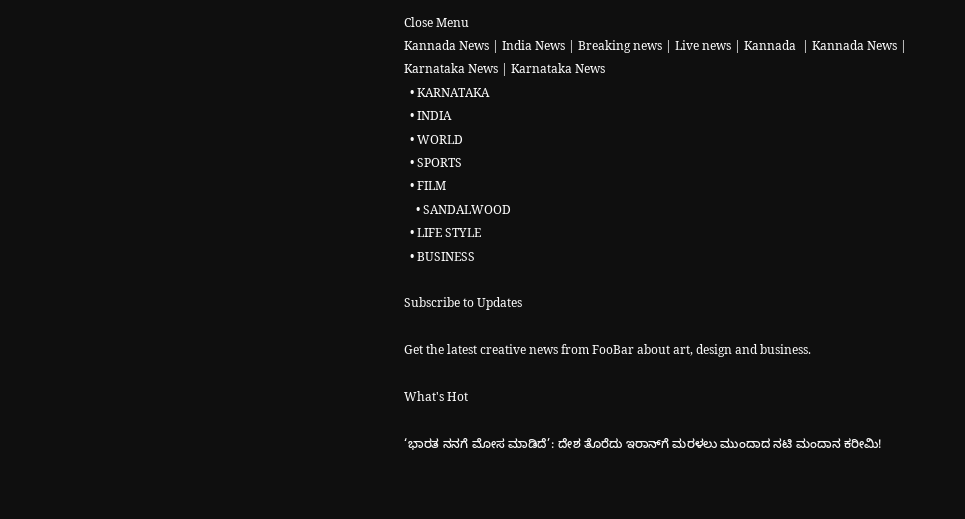Close Menu
Kannada News | India News | Breaking news | Live news | Kannada  | Kannada News | Karnataka News | Karnataka News
  • KARNATAKA
  • INDIA
  • WORLD
  • SPORTS
  • FILM
    • SANDALWOOD
  • LIFE STYLE
  • BUSINESS

Subscribe to Updates

Get the latest creative news from FooBar about art, design and business.

What's Hot

‘ಭಾರತ ನನಗೆ ಮೋಸ ಮಾಡಿದೆ’: ದೇಶ ತೊರೆದು ಇರಾನ್‌ಗೆ ಮರಳಲು ಮುಂದಾದ ನಟಿ ಮಂದಾನ ಕರೀಮಿ!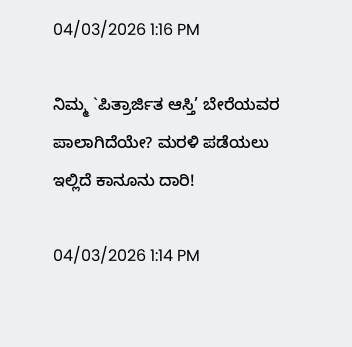04/03/2026 1:16 PM

ನಿಮ್ಮ `ಪಿತ್ರಾರ್ಜಿತ ಆಸ್ತಿ’ ಬೇರೆಯವರ ಪಾಲಾಗಿದೆಯೇ? ಮರಳಿ ಪಡೆಯಲು ಇಲ್ಲಿದೆ ಕಾನೂನು ದಾರಿ!

04/03/2026 1:14 PM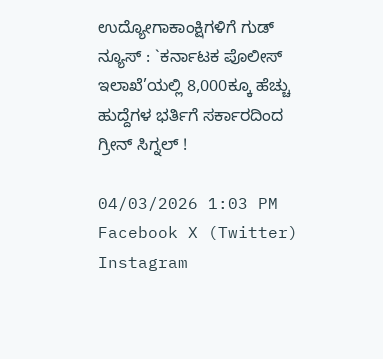ಉದ್ಯೋಗಾಕಾಂಕ್ಷಿಗಳಿಗೆ ಗುಡ್ ನ್ಯೂಸ್ : `ಕರ್ನಾಟಕ ಪೊಲೀಸ್ ಇಲಾಖೆ’ಯಲ್ಲಿ 8,000ಕ್ಕೂ ಹೆಚ್ಚು ಹುದ್ದೆಗಳ ಭರ್ತಿಗೆ ಸರ್ಕಾರದಿಂದ ಗ್ರೀನ್ ಸಿಗ್ನಲ್ !

04/03/2026 1:03 PM
Facebook X (Twitter) Instagram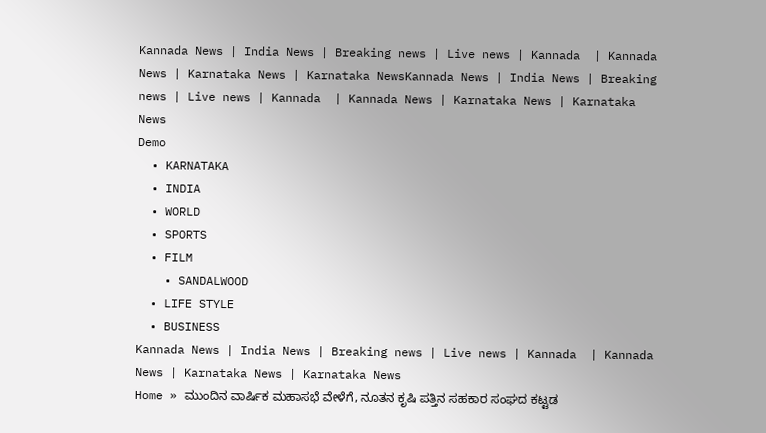Kannada News | India News | Breaking news | Live news | Kannada  | Kannada News | Karnataka News | Karnataka NewsKannada News | India News | Breaking news | Live news | Kannada  | Kannada News | Karnataka News | Karnataka News
Demo
  • KARNATAKA
  • INDIA
  • WORLD
  • SPORTS
  • FILM
    • SANDALWOOD
  • LIFE STYLE
  • BUSINESS
Kannada News | India News | Breaking news | Live news | Kannada  | Kannada News | Karnataka News | Karnataka News
Home » ಮುಂದಿನ ವಾರ್ಷಿಕ ಮಹಾಸಭೆ ವೇಳೆಗೆ, ನೂತನ ಕೃಷಿ ಪತ್ತಿನ ಸಹಕಾರ ಸಂಘದ ಕಟ್ಟಡ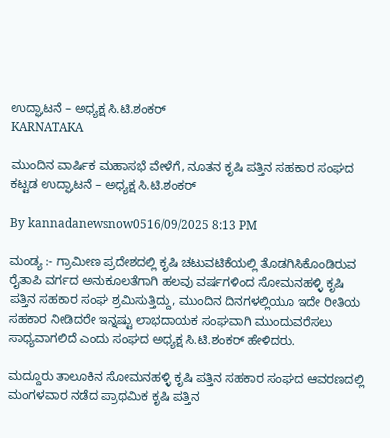ಉದ್ಘಾಟನೆ – ಅಧ್ಯಕ್ಷ ಸಿ.ಟಿ.ಶಂಕರ್
KARNATAKA

ಮುಂದಿನ ವಾರ್ಷಿಕ ಮಹಾಸಭೆ ವೇಳೆಗೆ, ನೂತನ ಕೃಷಿ ಪತ್ತಿನ ಸಹಕಾರ ಸಂಘದ ಕಟ್ಟಡ ಉದ್ಘಾಟನೆ – ಅಧ್ಯಕ್ಷ ಸಿ.ಟಿ.ಶಂಕರ್

By kannadanewsnow0516/09/2025 8:13 PM

ಮಂಡ್ಯ :- ಗ್ರಾಮೀಣ ಪ್ರದೇಶದಲ್ಲಿ ಕೃಷಿ ಚಟುವಟಿಕೆಯಲ್ಲಿ ತೊಡಗಿಸಿಕೊಂಡಿರುವ ರೈತಾಪಿ ವರ್ಗದ ಅನುಕೂಲತೆಗಾಗಿ ಹಲವು ವರ್ಷಗಳಿಂದ ಸೋಮನಹಳ್ಳಿ ಕೃಷಿ ಪತ್ತಿನ ಸಹಕಾರ ಸಂಘ ಶ್ರಮಿಸುತ್ತಿದ್ದು, ಮುಂದಿನ ದಿನಗಳಲ್ಲಿಯೂ ಇದೇ ರೀತಿಯ ಸಹಕಾರ ನೀಡಿದರೇ ಇನ್ನಷ್ಟು ಲಾಭದಾಯಕ ಸಂಘವಾಗಿ ಮುಂದುವರೆಸಲು ಸಾಧ್ಯವಾಗಲಿದೆ ಎಂದು ಸಂಘದ ಅಧ್ಯಕ್ಷ ಸಿ.ಟಿ.ಶಂಕರ್ ಹೇಳಿದರು.

ಮದ್ದೂರು ತಾಲೂಕಿನ ಸೋಮನಹಳ್ಳಿ ಕೃಷಿ ಪತ್ತಿನ ಸಹಕಾರ ಸಂಘದ ಆವರಣದಲ್ಲಿ ಮಂಗಳವಾರ ನಡೆದ ಪ್ರಾಥಮಿಕ ಕೃಷಿ ಪತ್ತಿನ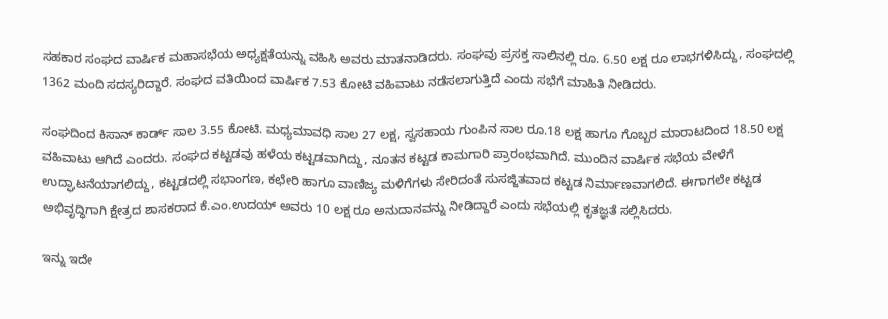ಸಹಕಾರ ಸಂಘದ ವಾರ್ಷಿಕ ಮಹಾಸಭೆಯ ಅಧ್ಯಕ್ಷತೆಯನ್ನು ವಹಿಸಿ ಅವರು ಮಾತನಾಡಿದರು. ಸಂಘವು ಪ್ರಸಕ್ತ ಸಾಲಿನಲ್ಲಿ ರೂ. 6.50 ಲಕ್ಷ ರೂ ಲಾಭಗಳಿಸಿದ್ದು, ಸಂಘದಲ್ಲಿ 1362 ಮಂದಿ ಸದಸ್ಯರಿದ್ದಾರೆ. ಸಂಘದ ವತಿಯಿಂದ ವಾರ್ಷಿಕ 7.53 ಕೋಟಿ ವಹಿವಾಟು ನಡೆಸಲಾಗುತ್ತಿದೆ ಎಂದು ಸಭೆಗೆ ಮಾಹಿತಿ ನೀಡಿದರು.

ಸಂಘದಿಂದ ಕಿಸಾನ್ ಕಾರ್ಡ್ ಸಾಲ 3.55 ಕೋಟಿ. ಮಧ್ಯಮಾವಧಿ ಸಾಲ 27 ಲಕ್ಷ, ಸ್ವಸಹಾಯ ಗುಂಪಿನ ಸಾಲ ರೂ.18 ಲಕ್ಷ ಹಾಗೂ ಗೊಬ್ಬರ ಮಾರಾಟದಿಂದ 18.50 ಲಕ್ಷ ವಹಿವಾಟು ಆಗಿದೆ ಎಂದರು. ಸಂಘದ ಕಟ್ಟಡವು ಹಳೆಯ ಕಟ್ಟಡವಾಗಿದ್ದು, ನೂತನ ಕಟ್ಟಡ ಕಾಮಗಾರಿ ಪ್ರಾರಂಭವಾಗಿದೆ. ಮುಂದಿನ ವಾರ್ಷಿಕ ಸಭೆಯ ವೇಳೆಗೆ ಉದ್ಘಾಟನೆಯಾಗಲಿದ್ದು, ಕಟ್ಟಡದಲ್ಲಿ ಸಭಾಂಗಣ, ಕಛೇರಿ ಹಾಗೂ ವಾಣಿಜ್ಯ ಮಳಿಗೆಗಳು ಸೇರಿದಂತೆ ಸುಸಜ್ಜಿತವಾದ ಕಟ್ಟಡ ನಿರ್ಮಾಣವಾಗಲಿದೆ. ಈಗಾಗಲೇ ಕಟ್ಟಡ ಅಭಿವೃದ್ಧಿಗಾಗಿ ಕ್ಷೇತ್ರದ ಶಾಸಕರಾದ ಕೆ.ಎಂ.ಉದಯ್ ಅವರು 10 ಲಕ್ಷ ರೂ ಅನುದಾನವನ್ನು ನೀಡಿದ್ದಾರೆ ಎಂದು ಸಭೆಯಲ್ಲಿ ಕೃತಜ್ಞತೆ ಸಲ್ಲಿಸಿದರು.

ಇನ್ನು ಇದೇ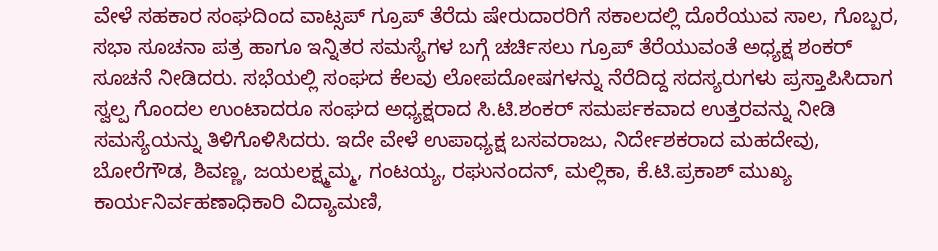ವೇಳೆ ಸಹಕಾರ ಸಂಘದಿಂದ ವಾಟ್ಸಪ್ ಗ್ರೂಪ್ ತೆರೆದು ಷೇರುದಾರರಿಗೆ ಸಕಾಲದಲ್ಲಿ ದೊರೆಯುವ ಸಾಲ, ಗೊಬ್ಬರ, ಸಭಾ ಸೂಚನಾ ಪತ್ರ ಹಾಗೂ ಇನ್ನಿತರ ಸಮಸ್ಯೆಗಳ ಬಗ್ಗೆ ಚರ್ಚಿಸಲು ಗ್ರೂಪ್ ತೆರೆಯುವಂತೆ ಅಧ್ಯಕ್ಷ ಶಂಕರ್ ಸೂಚನೆ ನೀಡಿದರು. ಸಭೆಯಲ್ಲಿ ಸಂಘದ ಕೆಲವು ಲೋಪದೋಷಗಳನ್ನು ನೆರೆದಿದ್ದ ಸದಸ್ಯರುಗಳು ಪ್ರಸ್ತಾಪಿಸಿದಾಗ ಸ್ವಲ್ಪ ಗೊಂದಲ ಉಂಟಾದರೂ ಸಂಘದ ಅಧ್ಯಕ್ಷರಾದ ಸಿ.ಟಿ.ಶಂಕರ್ ಸಮರ್ಪಕವಾದ ಉತ್ತರವನ್ನು ನೀಡಿ ಸಮಸ್ಯೆಯನ್ನು ತಿಳಿಗೊಳಿಸಿದರು. ಇದೇ ವೇಳೆ ಉಪಾಧ್ಯಕ್ಷ ಬಸವರಾಜು, ನಿರ್ದೇಶಕರಾದ ಮಹದೇವು, ಬೋರೆಗೌಡ, ಶಿವಣ್ಣ, ಜಯಲಕ್ಷ್ಮಮ್ಮ, ಗಂಟಯ್ಯ, ರಘುನಂದನ್, ಮಲ್ಲಿಕಾ, ಕೆ.ಟಿ.ಪ್ರಕಾಶ್ ಮುಖ್ಯ ಕಾರ್ಯನಿರ್ವಹಣಾಧಿಕಾರಿ ವಿದ್ಯಾಮಣಿ,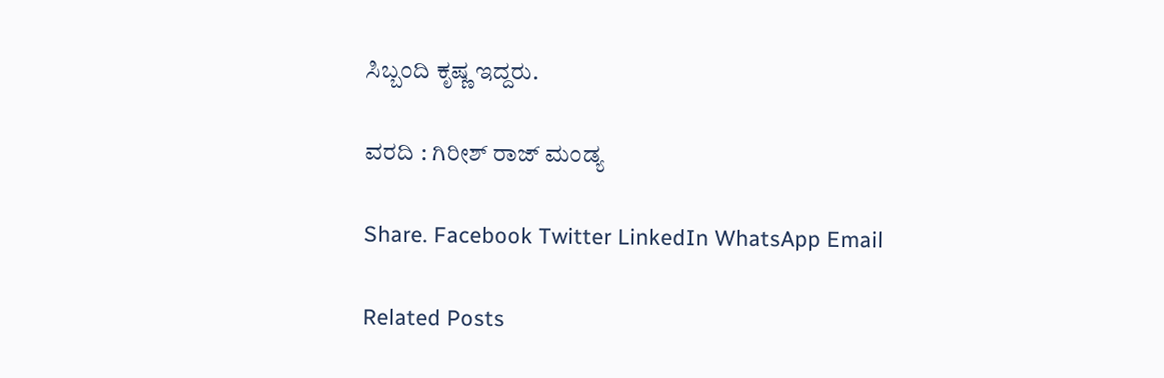ಸಿಬ್ಬಂದಿ ಕೃಷ್ಣ ಇದ್ದರು.

ವರದಿ : ಗಿರೀಶ್ ರಾಜ್ ಮಂಡ್ಯ

Share. Facebook Twitter LinkedIn WhatsApp Email

Related Posts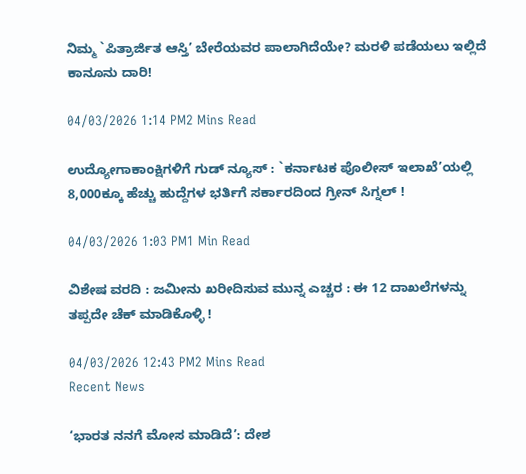ನಿಮ್ಮ `ಪಿತ್ರಾರ್ಜಿತ ಆಸ್ತಿ’ ಬೇರೆಯವರ ಪಾಲಾಗಿದೆಯೇ? ಮರಳಿ ಪಡೆಯಲು ಇಲ್ಲಿದೆ ಕಾನೂನು ದಾರಿ!

04/03/2026 1:14 PM2 Mins Read

ಉದ್ಯೋಗಾಕಾಂಕ್ಷಿಗಳಿಗೆ ಗುಡ್ ನ್ಯೂಸ್ : `ಕರ್ನಾಟಕ ಪೊಲೀಸ್ ಇಲಾಖೆ’ಯಲ್ಲಿ 8,000ಕ್ಕೂ ಹೆಚ್ಚು ಹುದ್ದೆಗಳ ಭರ್ತಿಗೆ ಸರ್ಕಾರದಿಂದ ಗ್ರೀನ್ ಸಿಗ್ನಲ್ !

04/03/2026 1:03 PM1 Min Read

ವಿಶೇಷ ವರದಿ : ಜಮೀನು ಖರೀದಿಸುವ ಮುನ್ನ ಎಚ್ಚರ : ಈ 12 ದಾಖಲೆಗಳನ್ನು ತಪ್ಪದೇ ಚೆಕ್ ಮಾಡಿಕೊಳ್ಳಿ !

04/03/2026 12:43 PM2 Mins Read
Recent News

‘ಭಾರತ ನನಗೆ ಮೋಸ ಮಾಡಿದೆ’: ದೇಶ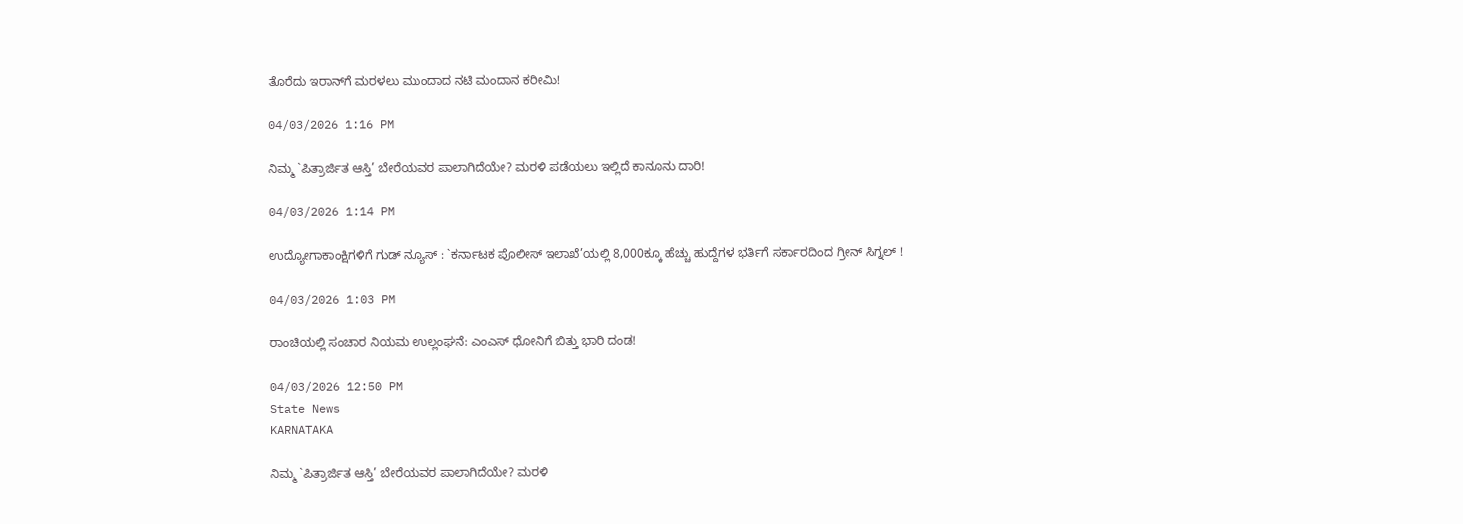ತೊರೆದು ಇರಾನ್‌ಗೆ ಮರಳಲು ಮುಂದಾದ ನಟಿ ಮಂದಾನ ಕರೀಮಿ!

04/03/2026 1:16 PM

ನಿಮ್ಮ `ಪಿತ್ರಾರ್ಜಿತ ಆಸ್ತಿ’ ಬೇರೆಯವರ ಪಾಲಾಗಿದೆಯೇ? ಮರಳಿ ಪಡೆಯಲು ಇಲ್ಲಿದೆ ಕಾನೂನು ದಾರಿ!

04/03/2026 1:14 PM

ಉದ್ಯೋಗಾಕಾಂಕ್ಷಿಗಳಿಗೆ ಗುಡ್ ನ್ಯೂಸ್ : `ಕರ್ನಾಟಕ ಪೊಲೀಸ್ ಇಲಾಖೆ’ಯಲ್ಲಿ 8,000ಕ್ಕೂ ಹೆಚ್ಚು ಹುದ್ದೆಗಳ ಭರ್ತಿಗೆ ಸರ್ಕಾರದಿಂದ ಗ್ರೀನ್ ಸಿಗ್ನಲ್ !

04/03/2026 1:03 PM

ರಾಂಚಿಯಲ್ಲಿ ಸಂಚಾರ ನಿಯಮ ಉಲ್ಲಂಘನೆ: ಎಂಎಸ್ ಧೋನಿಗೆ ಬಿತ್ತು ಭಾರಿ ದಂಡ!

04/03/2026 12:50 PM
State News
KARNATAKA

ನಿಮ್ಮ `ಪಿತ್ರಾರ್ಜಿತ ಆಸ್ತಿ’ ಬೇರೆಯವರ ಪಾಲಾಗಿದೆಯೇ? ಮರಳಿ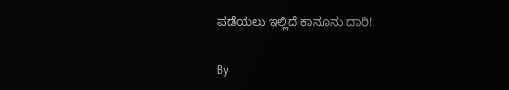ಪಡೆಯಲು ಇಲ್ಲಿದೆ ಕಾನೂನು ದಾರಿ!

By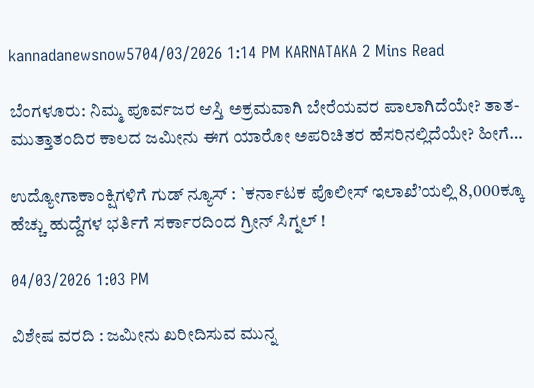kannadanewsnow5704/03/2026 1:14 PM KARNATAKA 2 Mins Read

ಬೆಂಗಳೂರು: ನಿಮ್ಮ ಪೂರ್ವಜರ ಆಸ್ತಿ ಅಕ್ರಮವಾಗಿ ಬೇರೆಯವರ ಪಾಲಾಗಿದೆಯೇ? ತಾತ-ಮುತ್ತಾತಂದಿರ ಕಾಲದ ಜಮೀನು ಈಗ ಯಾರೋ ಅಪರಿಚಿತರ ಹೆಸರಿನಲ್ಲಿದೆಯೇ? ಹೀಗೆ…

ಉದ್ಯೋಗಾಕಾಂಕ್ಷಿಗಳಿಗೆ ಗುಡ್ ನ್ಯೂಸ್ : `ಕರ್ನಾಟಕ ಪೊಲೀಸ್ ಇಲಾಖೆ’ಯಲ್ಲಿ 8,000ಕ್ಕೂ ಹೆಚ್ಚು ಹುದ್ದೆಗಳ ಭರ್ತಿಗೆ ಸರ್ಕಾರದಿಂದ ಗ್ರೀನ್ ಸಿಗ್ನಲ್ !

04/03/2026 1:03 PM

ವಿಶೇಷ ವರದಿ : ಜಮೀನು ಖರೀದಿಸುವ ಮುನ್ನ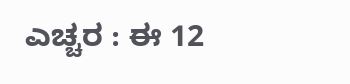ಎಚ್ಚರ : ಈ 12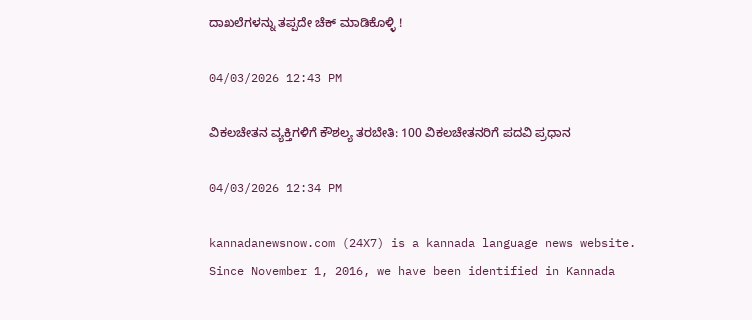ದಾಖಲೆಗಳನ್ನು ತಪ್ಪದೇ ಚೆಕ್ ಮಾಡಿಕೊಳ್ಳಿ !

04/03/2026 12:43 PM

ವಿಕಲಚೇತನ ವ್ಯಕ್ತಿಗಳಿಗೆ ಕೌಶಲ್ಯ ತರಬೇತಿ: 100 ವಿಕಲಚೇತನರಿಗೆ ಪದವಿ ಪ್ರಧಾನ

04/03/2026 12:34 PM

kannadanewsnow.com (24X7) is a kannada language news website. Since November 1, 2016, we have been identified in Kannada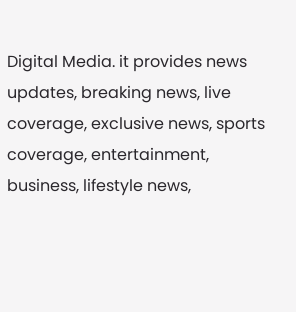Digital Media. it provides news updates, breaking news, live coverage, exclusive news, sports coverage, entertainment, business, lifestyle news,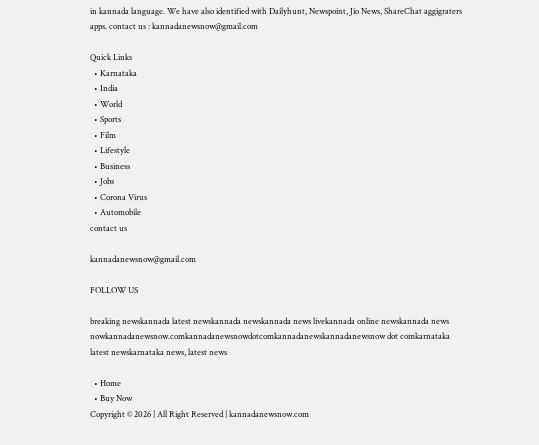in kannada language. We have also identified with Dailyhunt, Newspoint, Jio News, ShareChat aggigraters apps. contact us : kannadanewsnow@gmail.com

Quick Links
  • Karnataka
  • India
  • World
  • Sports
  • Film
  • Lifestyle
  • Business
  • Jobs
  • Corona Virus
  • Automobile
contact us

kannadanewsnow@gmail.com

FOLLOW US

breaking newskannada latest newskannada newskannada news livekannada online newskannada news nowkannadanewsnow.comkannadanewsnowdotcomkannadanewskannadanewsnow dot comkarnataka latest newskarnataka news, latest news

  • Home
  • Buy Now
Copyright © 2026 | All Right Reserved | kannadanewsnow.com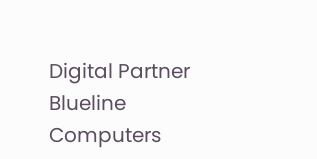Digital Partner Blueline Computers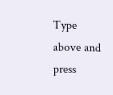Type above and press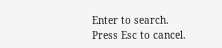Enter to search. Press Esc to cancel.